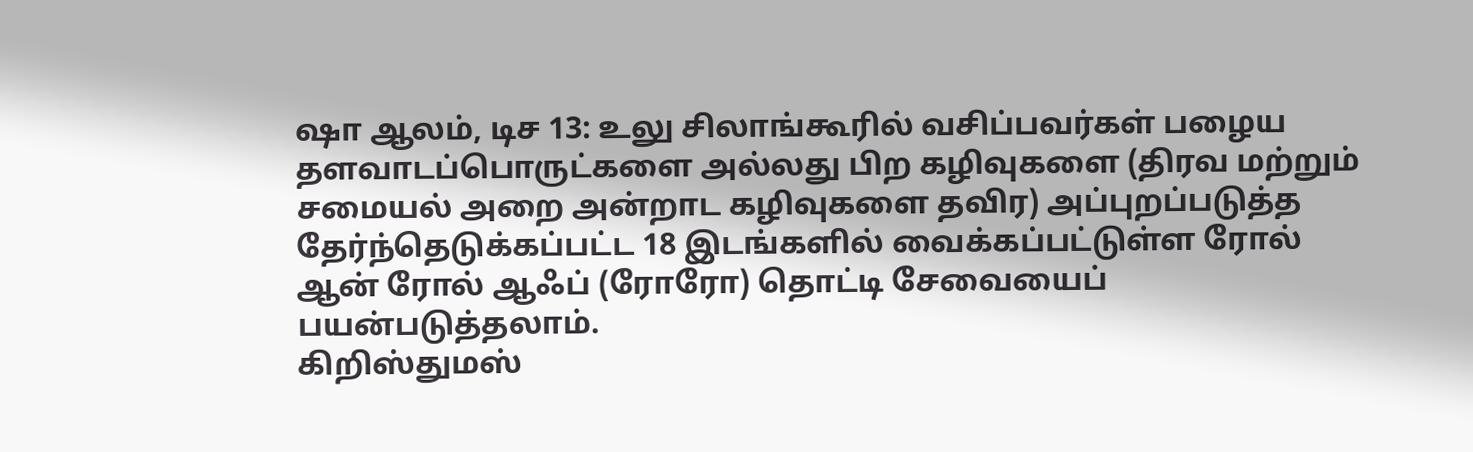ஷா ஆலம், டிச 13: உலு சிலாங்கூரில் வசிப்பவர்கள் பழைய தளவாடப்பொருட்களை அல்லது பிற கழிவுகளை (திரவ மற்றும் சமையல் அறை அன்றாட கழிவுகளை தவிர) அப்புறப்படுத்த தேர்ந்தெடுக்கப்பட்ட 18 இடங்களில் வைக்கப்பட்டுள்ள ரோல் ஆன் ரோல் ஆஃப் (ரோரோ) தொட்டி சேவையைப் பயன்படுத்தலாம்.
கிறிஸ்துமஸ்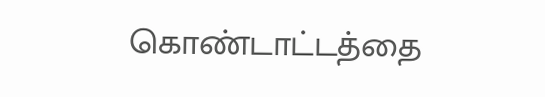கொண்டாட்டத்தை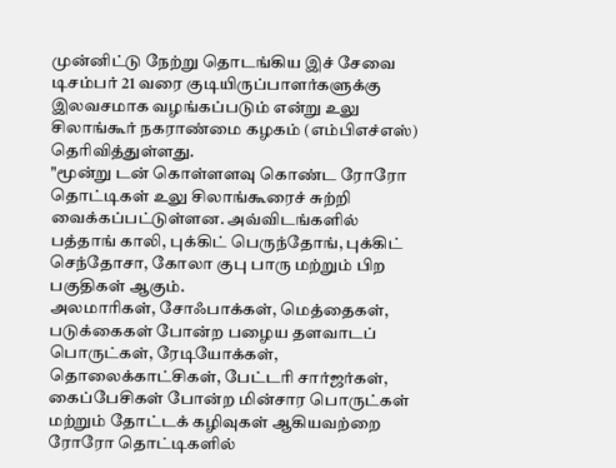முன்னிட்டு நேற்று தொடங்கிய இச் சேவை டிசம்பர் 21 வரை குடியிருப்பாளர்களுக்கு இலவசமாக வழங்கப்படும் என்று உலு சிலாங்கூர் நகராண்மை கழகம் (எம்பிஎச்எஸ்) தெரிவித்துள்ளது.
"மூன்று டன் கொள்ளளவு கொண்ட ரோரோ தொட்டிகள் உலு சிலாங்கூரைச் சுற்றி வைக்கப்பட்டுள்ளன. அவ்விடங்களில் பத்தாங் காலி, புக்கிட் பெருந்தோங், புக்கிட் செந்தோசா, கோலா குபு பாரு மற்றும் பிற பகுதிகள் ஆகும்.
அலமாரிகள், சோஃபாக்கள், மெத்தைகள், படுக்கைகள் போன்ற பழைய தளவாடப் பொருட்கள், ரேடியோக்கள், தொலைக்காட்சிகள், பேட்டரி சார்ஜர்கள், கைப்பேசிகள் போன்ற மின்சார பொருட்கள் மற்றும் தோட்டக் கழிவுகள் ஆகியவற்றை ரோரோ தொட்டிகளில்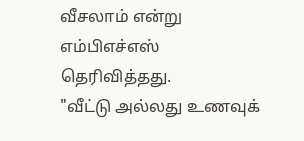வீசலாம் என்று எம்பிஎச்எஸ் தெரிவித்தது.
"வீட்டு அல்லது உணவுக்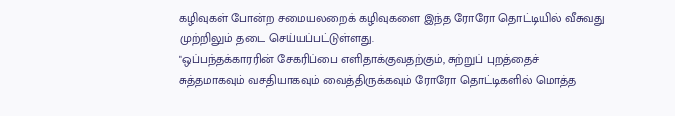கழிவுகள் போன்ற சமையலறைக் கழிவுகளை இந்த ரோரோ தொட்டியில் வீசுவது முற்றிலும் தடை செய்யப்பட்டுள்ளது.
"ஒப்பந்தக்காரரின் சேகரிப்பை எளிதாக்குவதற்கும், சுற்றுப் புறத்தைச் சுத்தமாகவும் வசதியாகவும் வைத்திருக்கவும் ரோரோ தொட்டிகளில் மொத்த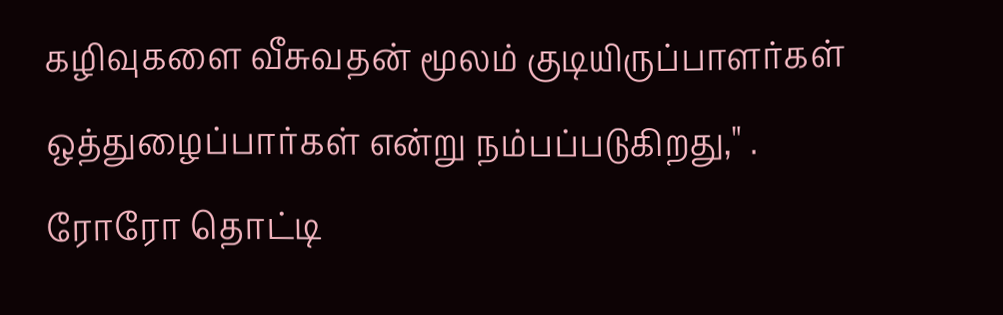கழிவுகளை வீசுவதன் மூலம் குடியிருப்பாளர்கள் ஒத்துழைப்பார்கள் என்று நம்பப்படுகிறது," .
ரோரோ தொட்டி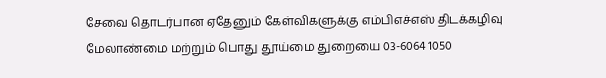சேவை தொடர்பான ஏதேனும் கேள்விகளுக்கு எம்பிஎச்எஸ் திடக்கழிவு மேலாண்மை மற்றும் பொது தூய்மை துறையை 03-6064 1050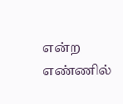என்ற எண்ணில்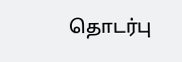தொடர்பு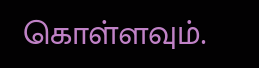கொள்ளவும்.